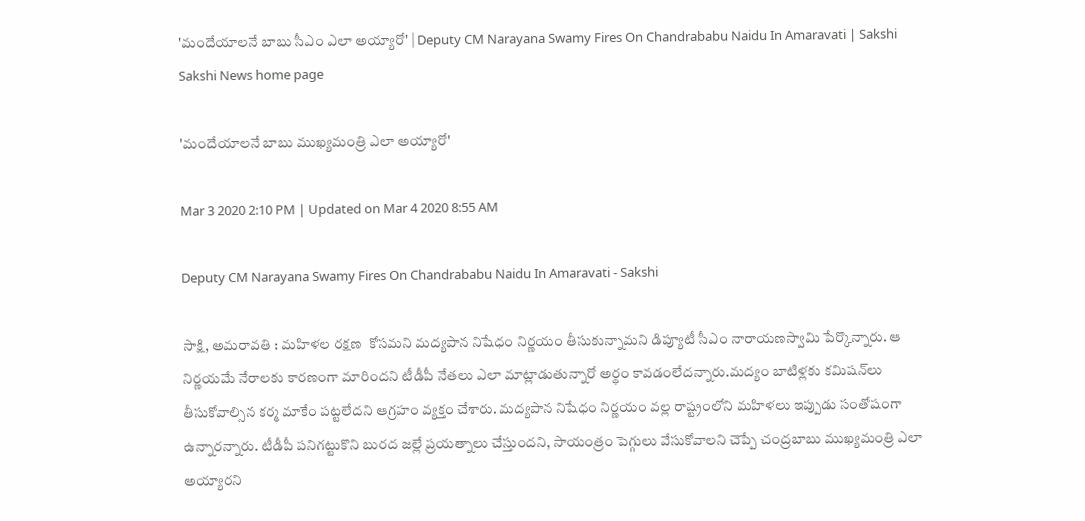'మందేయాలనే బాబు సీఎం ఎలా అయ్యారో' | Deputy CM Narayana Swamy Fires On Chandrababu Naidu In Amaravati | Sakshi
Sakshi News home page

'మందేయాలనే బాబు ముఖ్యమంత్రి ఎలా అయ్యారో'

Mar 3 2020 2:10 PM | Updated on Mar 4 2020 8:55 AM

Deputy CM Narayana Swamy Fires On Chandrababu Naidu In Amaravati - Sakshi

సాక్షి, అమరావతి : మహిళల రక్షణ  కోసమని మద్యపాన నిషేధం నిర్ణయం తీసుకున్నామని డిప్యూటీ సీఎం నారాయణస్వామి పేర్కొన్నారు. ఆ నిర్ణయమే నేరాలకు కారణంగా మారిందని టీడీపీ నేతలు ఎలా మాట్లాడుతున్నారో అర్థం కావడంలేదన్నారు.మద్యం బాటిళ్లకు కమిషన్‌లు తీసుకోవాల్సిన కర్మ మాకేం పట్టలేదని ఆగ్రహం వ్యక్తం చేశారు. మద్యపాన నిషేధం నిర్ణయం వల్ల రాష్ట్రంలోని మహిళలు ఇప్పుడు సంతోషంగా ఉన్నారన్నారు. టీడీపీ పనిగట్టుకొని బురద జల్లే ప్రయత్నాలు చేస్తుందని, సాయంత్రం పెగ్గులు వేసుకోవాలని చెప్పే చంద్రబాబు ముఖ్యమంత్రి ఎలా అయ్యారని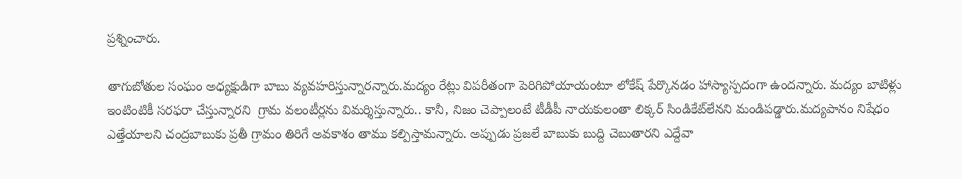ప్రశ్నించారు.

తాగుబోతుల సంఘం అధ్యక్షుడిగా బాబు వ్యవహరిస్తున్నారన్నారు.మద్యం రేట్లు విపరీతంగా పెరిగిపోయాయంటూ లోకేష్‌ పేర్కొనడం హాస్యాస్పదంగా ఉందన్నారు. మద్యం బాటిళ్లు ఇంటింటికీ సరఫరా చేస్తున్నారని  గ్రామ వలంటీర్లను విమర్శిస్తున్నారు.. కానీ, నిజం చెప్పాలంటే టీడీపీ నాయకులంతా లిక్కర్‌ సిండికేట్‌లేనని మండిపడ్డారు.మద్యపానం నిషేధం ఎత్తేయాలని చంద్రబాబుకు ప్రతీ గ్రామం తిరిగే అవకాశం తాము కల్పిస్తామన్నారు. అప్పుడు ప్రజలే బాబుకు బుద్ది చెబుతారని ఎద్దేవా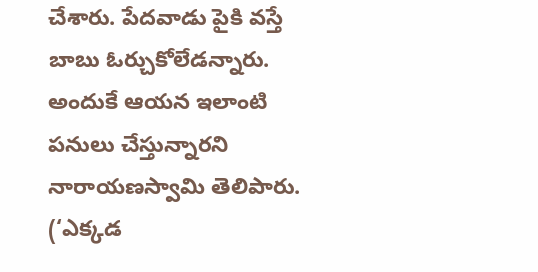చేశారు. పేదవాడు పైకి వస్తే బాబు ఓర్చుకోలేడన్నారు. అందుకే ఆయన ఇలాంటి పనులు చేస్తున్నారని నారాయణస్వామి తెలిపారు.
(‘ఎక్కడ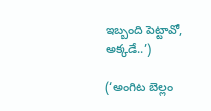ఇబ్బంది పెట్టావో, అక్కడే..’)

(‘అంగిట బెల్లం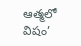ఆత్మలో విషం’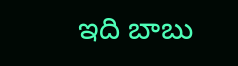ఇది బాబు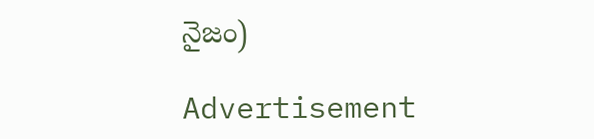నైజం)

Advertisement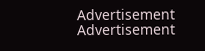Advertisement
Advertisement